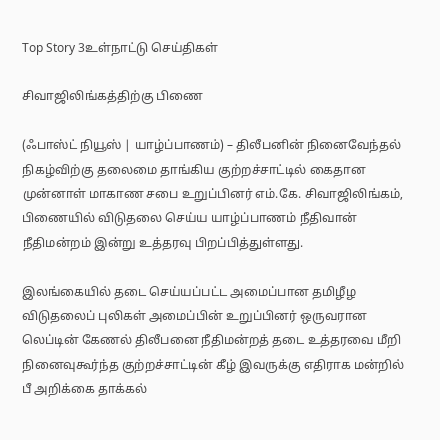Top Story 3உள்நாட்டு செய்திகள்

சிவாஜிலிங்கத்திற்கு பிணை

(ஃபாஸ்ட் நியூஸ் | யாழ்ப்பாணம்) – திலீபனின் நினைவேந்தல் நிகழ்விற்கு தலைமை தாங்கிய குற்றச்சாட்டில் கைதான முன்னாள் மாகாண சபை உறுப்பினர் எம்.கே. சிவாஜிலிங்கம், பிணையில் விடுதலை செய்ய யாழ்ப்பாணம் நீதிவான் நீதிமன்றம் இன்று உத்தரவு பிறப்பித்துள்ளது.

இலங்கையில் தடை செய்யப்பட்ட அமைப்பான தமிழீழ விடுதலைப் புலிகள் அமைப்பின் உறுப்பினர் ஒருவரான லெப்டின் கேணல் திலீபனை நீதிமன்றத் தடை உத்தரவை மீறி நினைவுகூர்ந்த குற்றச்சாட்டின் கீழ் இவருக்கு எதிராக மன்றில் பீ அறிக்கை தாக்கல்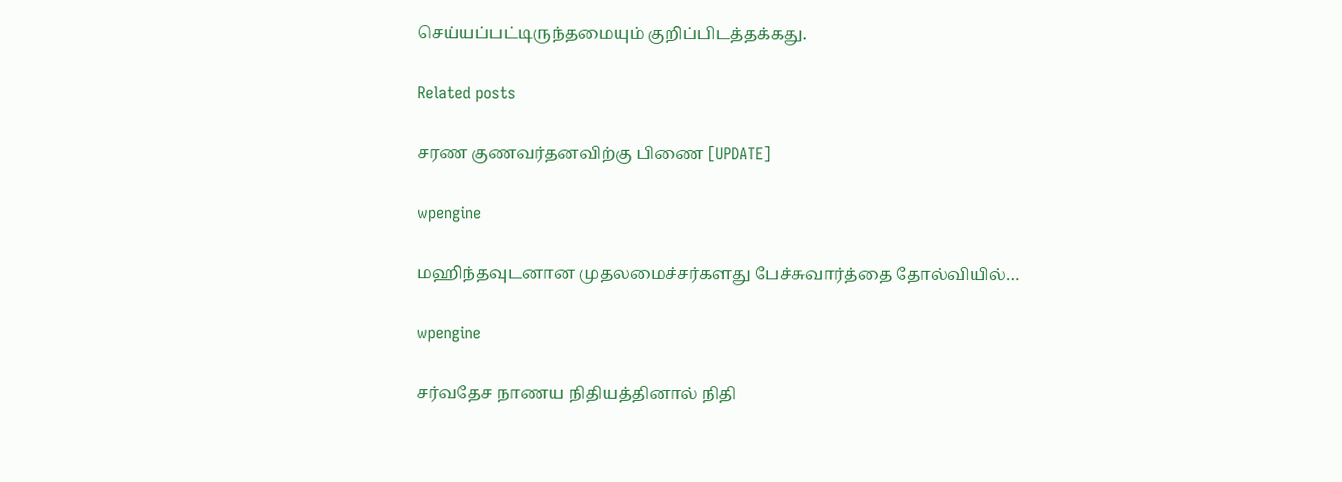செய்யப்பட்டிருந்தமையும் குறிப்பிடத்தக்கது.

Related posts

சரண குணவர்தனவிற்கு பிணை [UPDATE]

wpengine

மஹிந்தவுடனான முதலமைச்சர்களது பேச்சுவார்த்தை தோல்வியில்…

wpengine

சர்வதேச நாணய நிதியத்தினால் நிதி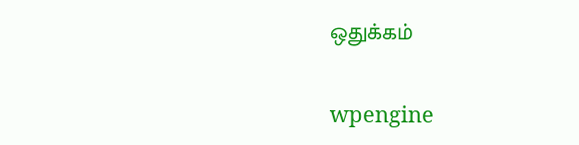ஒதுக்கம்

wpengine